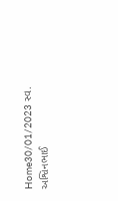Home30/01/2023 સ્વ. અશ્વિનભાઈ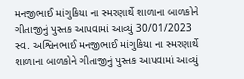મનજીભાઈ માંગુકિયા ના સ્મરણાર્થે શાળાના બાળકોને ગીતાજીનું પુસ્તક આપવામાં આવ્યું 30/01/2023 સ્વ. અશ્વિનભાઈ મનજીભાઈ માંગુકિયા ના સ્મરણાર્થે શાળાના બાળકોને ગીતાજીનું પુસ્તક આપવામાં આવ્યું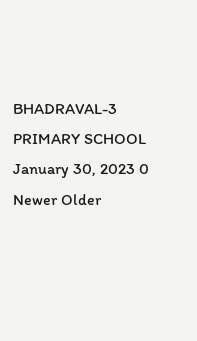BHADRAVAL-3 PRIMARY SCHOOL January 30, 2023 0 Newer Older